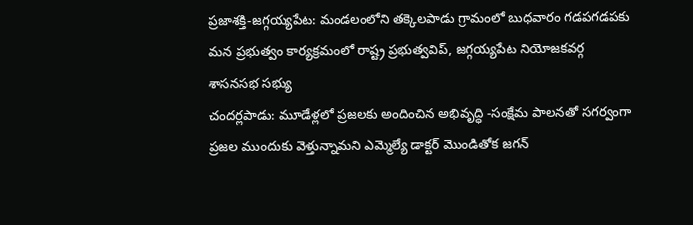ప్రజాశక్తి-జగ్గయ్యపేట: మండలంలోని తక్కెలపాడు గ్రామంలో బుధవారం గడపగడపకు మన ప్రభుత్వం కార్యక్రమంలో రాష్ట్ర ప్రభుత్వవిప్, జగ్గయ్యపేట నియోజకవర్గ శాసనసభ సభ్యు
చందర్లపాడు: మూడేళ్లలో ప్రజలకు అందించిన అభివృద్ధి -సంక్షేమ పాలనతో సగర్వంగా ప్రజల ముందుకు వెళ్తున్నామని ఎమ్మెల్యే డాక్టర్ మొండితోక జగన్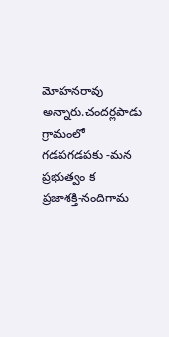మోహనరావు అన్నారు.చందర్లపాడు గ్రామంలో గడపగడపకు -మన ప్రభుత్వం క
ప్రజాశక్తి-నందిగామ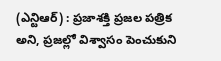(ఎన్టిఆర్) : ప్రజాశక్తి ప్రజల పత్రిక అని, ప్రజల్లో విశ్వాసం పెంచుకుని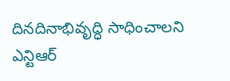దినదినాభివృద్ధి సాధించాలని ఎన్టిఆర్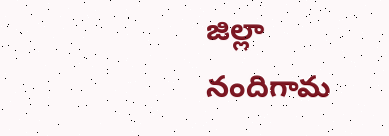జిల్లా నందిగామ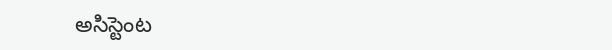అసిస్టెంట